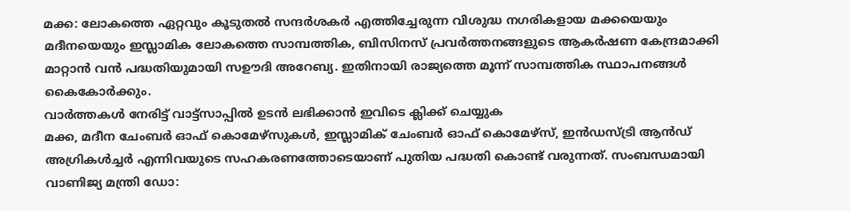മക്ക: ലോകത്തെ ഏറ്റവും കൂടുതൽ സന്ദർശകർ എത്തിച്ചേരുന്ന വിശുദ്ധ നഗരികളായ മക്കയെയും മദീനയെയും ഇസ്ലാമിക ലോകത്തെ സാമ്പത്തിക, ബിസിനസ് പ്രവർത്തനങ്ങളുടെ ആകർഷണ കേന്ദ്രമാക്കി മാറ്റാൻ വൻ പദ്ധതിയുമായി സഊദി അറേബ്യ. ഇതിനായി രാജ്യത്തെ മൂന്ന് സാമ്പത്തിക സ്ഥാപനങ്ങൾ കൈകോർക്കും.
വാർത്തകൾ നേരിട്ട് വാട്ട്സാപ്പിൽ ഉടൻ ലഭിക്കാൻ ഇവിടെ ക്ലിക്ക് ചെയ്യുക
മക്ക, മദീന ചേംബർ ഓഫ് കൊമേഴ്സുകൾ, ഇസ്ലാമിക് ചേംബർ ഓഫ് കൊമേഴ്സ്, ഇൻഡസ്ട്രി ആൻഡ് അഗ്രികൾച്ചർ എന്നിവയുടെ സഹകരണത്തോടെയാണ് പുതിയ പദ്ധതി കൊണ്ട് വരുന്നത്. സംബന്ധമായി വാണിജ്യ മന്ത്രി ഡോ: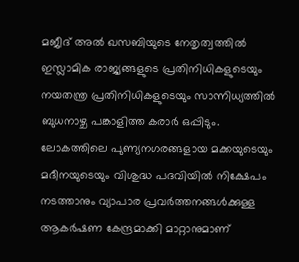മജീദ് അൽ ഖസബിയുടെ നേതൃത്വത്തിൽ ഇസ്ലാമിക രാജ്യങ്ങളുടെ പ്രതിനിധികളുടെയും നയതന്ത്ര പ്രതിനിധികളുടെയും സാന്നിധ്യത്തിൽ ബുധനാഴ്ച പങ്കാളിത്ത കരാർ ഒപ്പിടും. ലോകത്തിലെ പുണ്യനഗരങ്ങളായ മക്കയുടെയും മദീനയുടെയും വിശുദ്ധ പദവിയിൽ നിക്ഷേപം നടത്താനും വ്യാപാര പ്രവർത്തനങ്ങൾക്കുള്ള ആകർഷണ കേന്ദ്രമാക്കി മാറ്റാനുമാണ്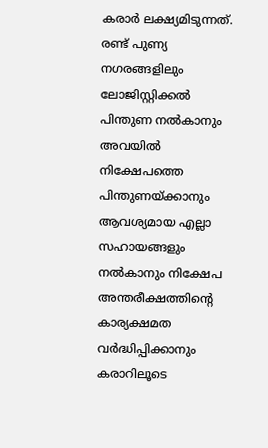കരാർ ലക്ഷ്യമിടുന്നത്.
രണ്ട് പുണ്യ നഗരങ്ങളിലും ലോജിസ്റ്റിക്കൽ പിന്തുണ നൽകാനും അവയിൽ നിക്ഷേപത്തെ പിന്തുണയ്ക്കാനും ആവശ്യമായ എല്ലാ സഹായങ്ങളും നൽകാനും നിക്ഷേപ അന്തരീക്ഷത്തിന്റെ കാര്യക്ഷമത വർദ്ധിപ്പിക്കാനും കരാറിലൂടെ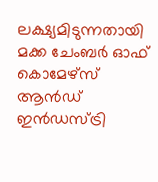ലക്ഷ്യമിടുന്നതായി മക്ക ചേംബർ ഓഫ് കൊമേഴ്സ് ആൻഡ് ഇൻഡസ്ട്രി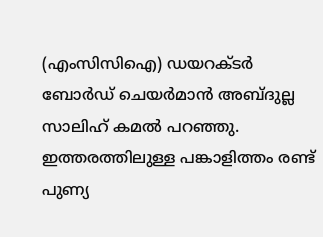(എംസിസിഐ) ഡയറക്ടർ ബോർഡ് ചെയർമാൻ അബ്ദുല്ല സാലിഹ് കമൽ പറഞ്ഞു. ഇത്തരത്തിലുള്ള പങ്കാളിത്തം രണ്ട് പുണ്യ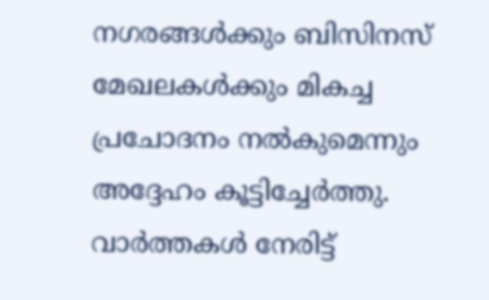നഗരങ്ങൾക്കും ബിസിനസ് മേഖലകൾക്കും മികച്ച പ്രചോദനം നൽകുമെന്നും അദ്ദേഹം കൂട്ടിച്ചേർത്തു.
വാർത്തകൾ നേരിട്ട്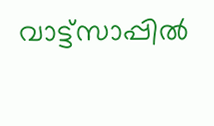വാട്ട്സാപ്പിൽ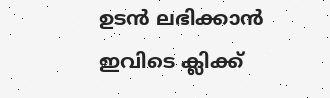ഉടൻ ലഭിക്കാൻ ഇവിടെ ക്ലിക്ക്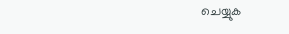ചെയ്യുക